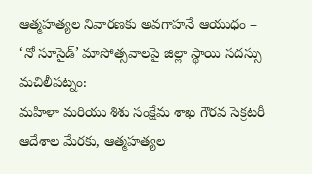ఆత్మహత్యల నివారణకు అవగాహనే ఆయుధం – ‘నో సూసైడ్’ మాసోత్సవాలపై జిల్లా స్థాయి సదస్సు
మచిలీపట్నం:
మహిళా మరియు శిశు సంక్షేమ శాఖ గౌరవ సెక్రటరీ ఆదేశాల మేరకు, ఆత్మహత్యల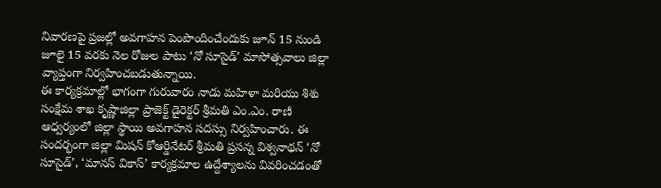నివారణపై ప్రజల్లో అవగాహన పెంపొందించేందుకు జూన్ 15 నుండి జూలై 15 వరకు నెల రోజుల పాటు ‘నో సూసైడ్’ మాసోత్సవాలు జిల్లా వ్యాప్తంగా నిర్వహించబడుతున్నాయి.
ఈ కార్యక్రమాల్లో భాగంగా గురువారం నాడు మహిళా మరియు శిశు సంక్షేమ శాఖ కృష్ణాజిల్లా ప్రాజెక్ట్ డైరెక్టర్ శ్రీమతి ఎం.ఎం. రాణి ఆధ్వర్యంలో జిల్లా స్థాయి అవగాహన సదస్సు నిర్వహించారు. ఈ సందర్భంగా జిల్లా మిషన్ కోఆర్డినేటర్ శ్రీమతి ప్రసన్న విశ్వనాథన్ ‘నో సూసైడ్’, ‘మానస్ వికాస్’ కార్యక్రమాల ఉద్దేశ్యాలను వివరించడంతో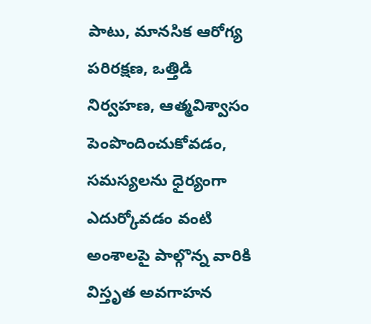పాటు, మానసిక ఆరోగ్య పరిరక్షణ, ఒత్తిడి నిర్వహణ, ఆత్మవిశ్వాసం పెంపొందించుకోవడం, సమస్యలను ధైర్యంగా ఎదుర్కోవడం వంటి అంశాలపై పాల్గొన్న వారికి విస్తృత అవగాహన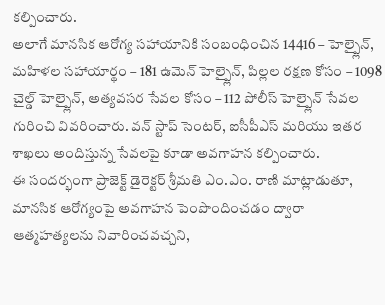కల్పించారు.
అలాగే మానసిక ఆరోగ్య సహాయానికి సంబంధించిన 14416 – హెల్ప్లైన్, మహిళల సహాయార్థం – 181 ఉమెన్ హెల్ప్లైన్, పిల్లల రక్షణ కోసం – 1098 చైల్డ్ హెల్ప్లైన్, అత్యవసర సేవల కోసం – 112 పోలీస్ హెల్ప్లైన్ సేవల గురించి వివరించారు. వన్ స్టాప్ సెంటర్, ఐసీపీఎస్ మరియు ఇతర శాఖలు అందిస్తున్న సేవలపై కూడా అవగాహన కల్పించారు.
ఈ సందర్భంగా ప్రాజెక్ట్ డైరెక్టర్ శ్రీమతి ఎం.ఎం. రాణి మాట్లాడుతూ, మానసిక ఆరోగ్యంపై అవగాహన పెంపొందించడం ద్వారా ఆత్మహత్యలను నివారించవచ్చని,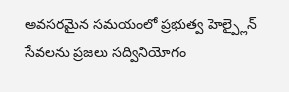అవసరమైన సమయంలో ప్రభుత్వ హెల్ప్లైన్ సేవలను ప్రజలు సద్వినియోగం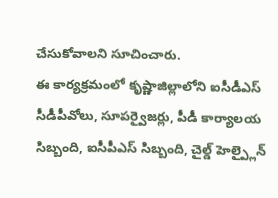చేసుకోవాలని సూచించారు.
ఈ కార్యక్రమంలో కృష్ణాజిల్లాలోని ఐసీడీఎస్ సీడీపీవోలు, సూపర్వైజర్లు, పీడీ కార్యాలయ సిబ్బంది, ఐసీపీఎస్ సిబ్బంది, చైల్డ్ హెల్ప్లైన్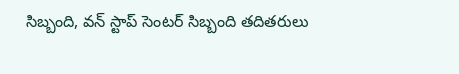సిబ్బంది, వన్ స్టాప్ సెంటర్ సిబ్బంది తదితరులు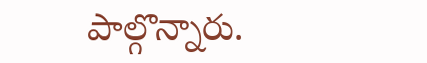పాల్గొన్నారు.